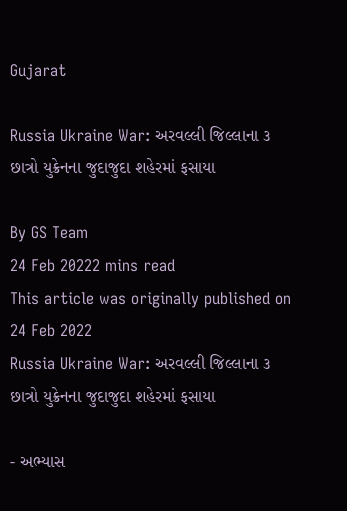Gujarat

Russia Ukraine War: અરવલ્લી જિલ્લાના ૩ છાત્રો યુક્રેનના જુદાજુદા શહેરમાં ફસાયા

By GS Team
24 Feb 20222 mins read
This article was originally published on 24 Feb 2022
Russia Ukraine War: અરવલ્લી જિલ્લાના ૩ છાત્રો યુક્રેનના જુદાજુદા શહેરમાં ફસાયા

- અભ્યાસ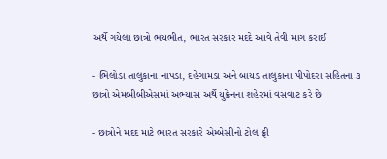અર્થે ગયેલા છાત્રો ભયભીત, ભારત સરકાર મદદે આવે તેવી માગ કરાઈ

- ભિલોડા તાલુકાના નાપડા, દહેગામડા અને બાયડ તાલુકાના પીપોદરા સહિતના ૩ છાત્રો એમબીબીએસમાં અભ્યાસ અર્થે યુક્રેનના શહેરમાં વસવાટ કરે છે

- છાત્રોને મદદ માટે ભારત સરકારે એમ્બેસીનો ટોલ ફ્રી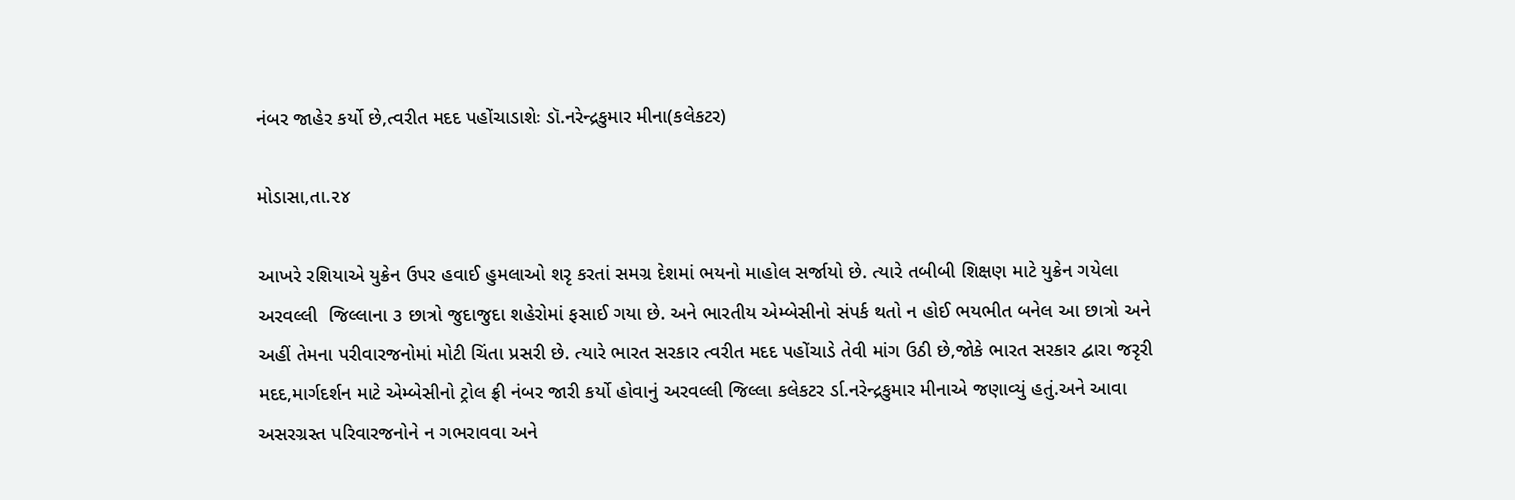નંબર જાહેર કર્યો છે,ત્વરીત મદદ પહોંચાડાશેઃ ડૉ.નરેન્દ્રકુમાર મીના(કલેકટર)

મોડાસા,તા.૨૪

આખરે રશિયાએ યુક્રેન ઉપર હવાઈ હુમલાઓ શરૃ કરતાં સમગ્ર દેશમાં ભયનો માહોલ સર્જાયો છે. ત્યારે તબીબી શિક્ષણ માટે યુક્રેન ગયેલા અરવલ્લી  જિલ્લાના ૩ છાત્રો જુદાજુદા શહેરોમાં ફસાઈ ગયા છે. અને ભારતીય એમ્બેસીનો સંપર્ક થતો ન હોઈ ભયભીત બનેલ આ છાત્રો અને અહીં તેમના પરીવારજનોમાં મોટી ચિંતા પ્રસરી છે. ત્યારે ભારત સરકાર ત્વરીત મદદ પહોંચાડે તેવી માંગ ઉઠી છે,જોકે ભારત સરકાર દ્વારા જરૃરી મદદ,માર્ગદર્શન માટે એમ્બેસીનો ટ્રોલ ફ્રી નંબર જારી કર્યો હોવાનું અરવલ્લી જિલ્લા કલેકટર ર્ડા.નરેન્દ્રકુમાર મીનાએ જણાવ્યું હતું.અને આવા અસરગ્રસ્ત પરિવારજનોને ન ગભરાવવા અને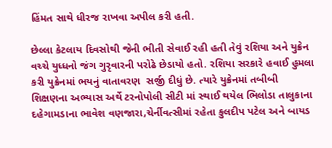હિંમત સાથે ધીરજ રાખવા અપીલ કરી હતી.

છેલ્લા કેટલાય દિવસોથી જેની ભીતી સેવાઈ રહી હતી તેવું રશિયા અને યુક્રેન વચ્ચે યુધ્ધનો જંગ ગુરૃવારની પરોઢે છેડાયો હતો. રશિયા સરકારે હવાઈ હુમલા કરી યુક્રેનમાં ભયનું વાતાવરણ  સર્જી દીધું છે. ત્યારે યુક્રેનમાં તબીબી શિક્ષણના અભ્યાસ અર્થે ટરનોપોલી સીટી માં સ્થાઈ થયેલ ભિલોડા તાલુકાના દહેગામડાના ભાવેશ વણજારા,ચેર્નીવત્સીમાં રહેતા કુલદીપ પટેલ અને બાયડ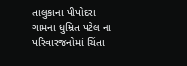તાલુકાના પીપોદરા ગામના ધુમ્રિત પટેલ ના પરિવારજનોમાં ચિંતા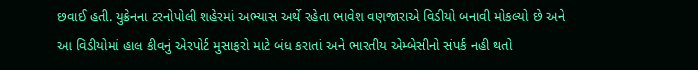છવાઈ હતી. યુક્રેનના ટરનોપોલી શહેરમાં અભ્યાસ અર્થે રહેતા ભાવેશ વણજારાએ વિડીયો બનાવી મોકલ્યો છે અને આ વિડીયોમાં હાલ કીવનું એરપોર્ટ મુસાફરો માટે બંધ કરાતાં અને ભારતીય એમ્બેસીનો સંપર્ક નહી થતો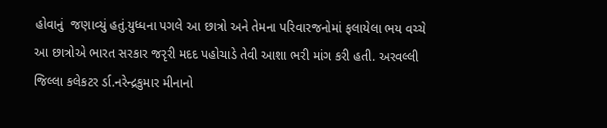હોવાનું  જણાવ્યું હતું.યુધ્ધના પગલે આ છાત્રો અને તેમના પરિવારજનોમાં ફલાયેલા ભય વચ્ચે આ છાત્રોએ ભારત સરકાર જરૃરી મદદ પહોચાડે તેવી આશા ભરી માંગ કરી હતી. અરવલ્લી જિલ્લા કલેકટર ર્ડા.નરેન્દ્રકુમાર મીનાનો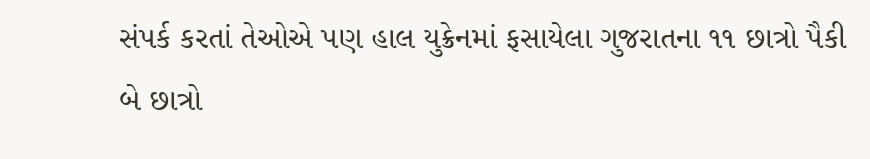સંપર્ક કરતાં તેઓએ પણ હાલ યુક્રેનમાં ફસાયેલા ગુજરાતના ૧૧ છાત્રો પૈકી બે છાત્રો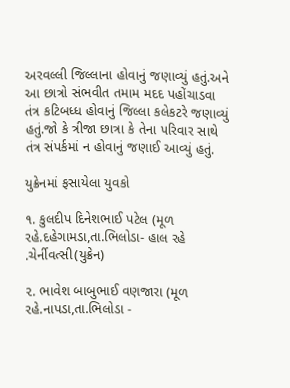અરવલ્લી જિલ્લાના હોવાનું જણાવ્યું હતું.અને આ છાત્રો સંભવીત તમામ મદદ પહોંચાડવા તંત્ર કટિબધ્ધ હોવાનું જિલ્લા કલેકટરે જણાવ્યું હતું.જો કે ત્રીજા છાત્રા કે તેના ૫રિવાર સાથે તંત્ર સંપર્કમાં ન હોવાનું જણાઈ આવ્યું હતું.

યુક્રેનમાં ફસાયેલા યુવકો

૧. કુલદીપ દિનેશભાઈ પટેલ (મૂળ રહે.દહેગામડા,તા.ભિલોડા- હાલ રહે .ચેર્નીવત્સી(યુક્રેન)

૨. ભાવેશ બાબુભાઈ વણજારા (મૂળ રહે.નાપડા,તા.ભિલોડા -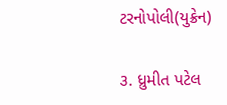ટરનોપોલી(યુક્રેન)

૩. ધ્રુમીત પટેલ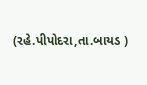(રહે.પીપોદરા,તા.બાયડ )